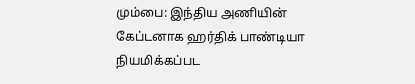மும்பை: இந்திய அணியின் கேப்டனாக ஹர்திக் பாண்டியா நியமிக்கப்பட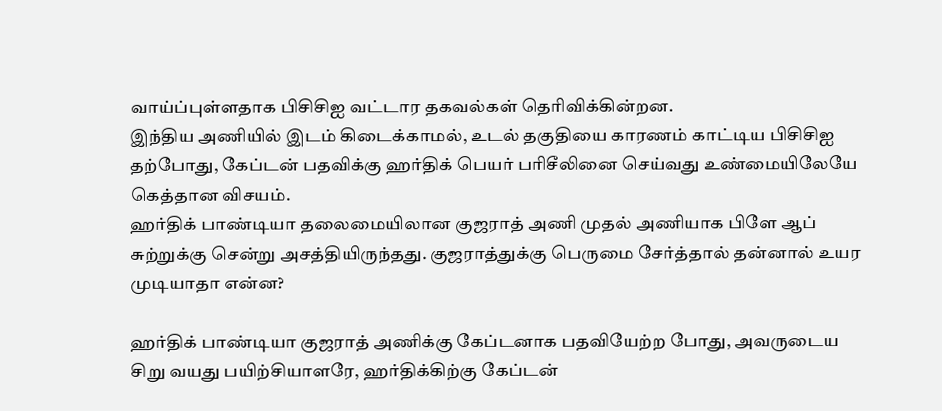வாய்ப்புள்ளதாக பிசிசிஐ வட்டார தகவல்கள் தெரிவிக்கின்றன.
இந்திய அணியில் இடம் கிடைக்காமல், உடல் தகுதியை காரணம் காட்டிய பிசிசிஐ தற்போது, கேப்டன் பதவிக்கு ஹர்திக் பெயர் பரிசீலினை செய்வது உண்மையிலேயே கெத்தான விசயம்.
ஹர்திக் பாண்டியா தலைமையிலான குஜராத் அணி முதல் அணியாக பிளே ஆப் சுற்றுக்கு சென்று அசத்தியிருந்தது. குஜராத்துக்கு பெருமை சேர்த்தால் தன்னால் உயர முடியாதா என்ன?

ஹர்திக் பாண்டியா குஜராத் அணிக்கு கேப்டனாக பதவியேற்ற போது, அவருடைய சிறு வயது பயிற்சியாளரே, ஹர்திக்கிற்கு கேப்டன்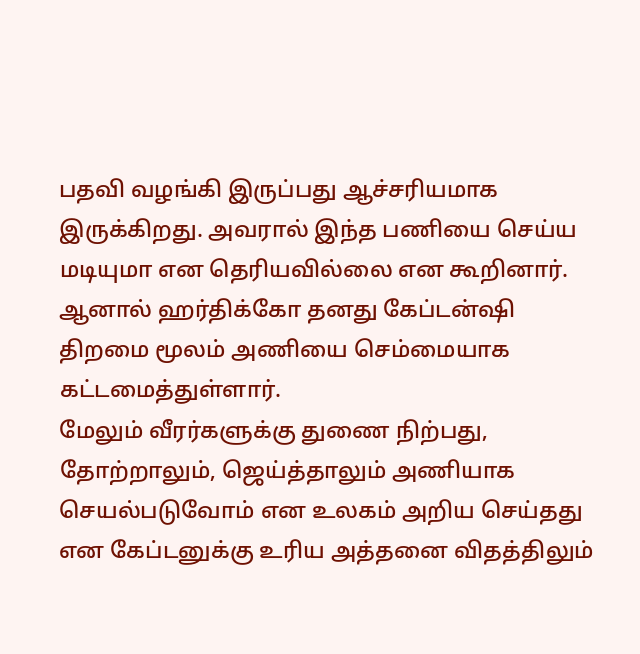பதவி வழங்கி இருப்பது ஆச்சரியமாக இருக்கிறது. அவரால் இந்த பணியை செய்ய மடியுமா என தெரியவில்லை என கூறினார். ஆனால் ஹர்திக்கோ தனது கேப்டன்ஷி திறமை மூலம் அணியை செம்மையாக கட்டமைத்துள்ளார்.
மேலும் வீரர்களுக்கு துணை நிற்பது, தோற்றாலும், ஜெய்த்தாலும் அணியாக செயல்படுவோம் என உலகம் அறிய செய்தது என கேப்டனுக்கு உரிய அத்தனை விதத்திலும்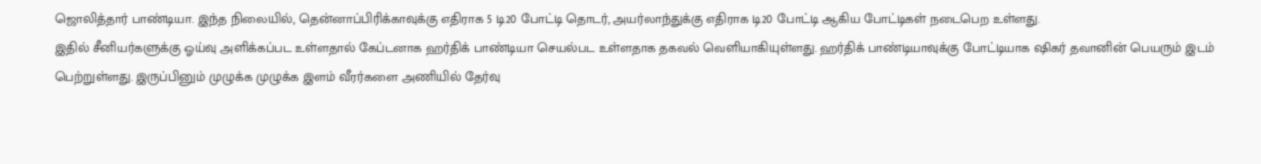ஜொலித்தார் பாண்டியா. இந்த நிலையில், தென்னாப்பிரிக்காவுக்கு எதிராக 5 டி20 போட்டி தொடர், அயர்லாந்துக்கு எதிராக டி20 போட்டி ஆகிய போட்டிகள் நடைபெற உள்ளது.
இதில் சீனியர்களுக்கு ஓய்வு அளிக்கப்பட உள்ளதால் கேப்டனாக ஹர்திக் பாண்டியா செயல்பட உள்ளதாக தகவல் வெளியாகியுள்ளது. ஹர்திக் பாண்டியாவுக்கு போட்டியாக ஷிகர் தவானின் பெயரும் இடம் பெற்றுள்ளது. இருப்பினும் முழுக்க முழுக்க இளம் வீரர்களை அணியில் தேர்வு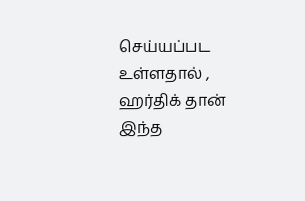செய்யப்பட உள்ளதால் , ஹர்திக் தான் இந்த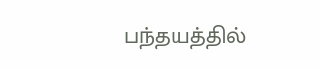பந்தயத்தில்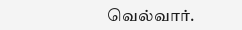வெல்வார்.